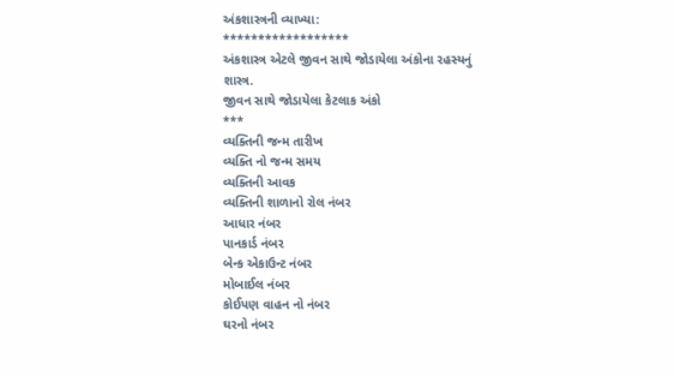અંકશાસ્ત્રની વ્યાખ્યા:
******************
અંકશાસ્ત્ર એટલે જીવન સાથે જોડાયેલા અંકોના રહસ્યનું શાસ્ત્ર.
જીવન સાથે જોડાયેલા કેટલાક અંકો
***
વ્યક્તિની જન્મ તારીખ
વ્યક્તિ નો જન્મ સમય
વ્યક્તિની આવક
વ્યક્તિની શાળાનો રોલ નંબર
આધાર નંબર
પાનકાર્ડ નંબર
બેન્ક એકાઉન્ટ નંબર
મોબાઈલ નંબર
કોઈપણ વાહન નો નંબર
ઘરનો નંબર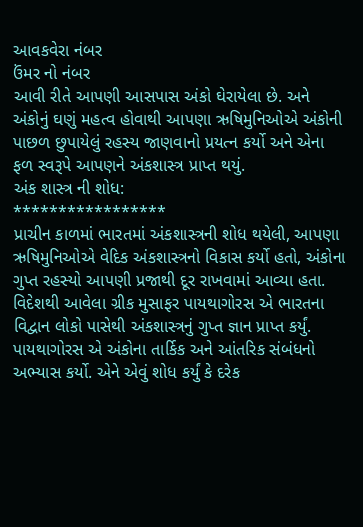આવકવેરા નંબર
ઉંમર નો નંબર
આવી રીતે આપણી આસપાસ અંકો ઘેરાયેલા છે. અને અંકોનું ઘણું મહત્વ હોવાથી આપણા ઋષિમુનિઓએ અંકોની પાછળ છુપાયેલું રહસ્ય જાણવાનો પ્રયત્ન કર્યો અને એના ફળ સ્વરૂપે આપણને અંકશાસ્ત્ર પ્રાપ્ત થયું.
અંક શાસ્ત્ર ની શોધ:
*****************
પ્રાચીન કાળમાં ભારતમાં અંકશાસ્ત્રની શોધ થયેલી, આપણા ઋષિમુનિઓએ વેદિક અંકશાસ્ત્રનો વિકાસ કર્યો હતો, અંકોના ગુપ્ત રહસ્યો આપણી પ્રજાથી દૂર રાખવામાં આવ્યા હતા.
વિદેશથી આવેલા ગ્રીક મુસાફર પાયથાગોરસ એ ભારતના વિદ્વાન લોકો પાસેથી અંકશાસ્ત્રનું ગુપ્ત જ્ઞાન પ્રાપ્ત કર્યું. પાયથાગોરસ એ અંકોના તાર્કિક અને આંતરિક સંબંધનો અભ્યાસ કર્યો. એને એવું શોધ કર્યું કે દરેક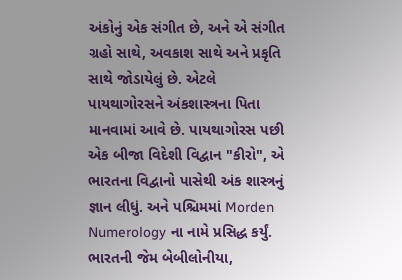અંકોનું એક સંગીત છે, અને એ સંગીત ગ્રહો સાથે, અવકાશ સાથે અને પ્રકૃતિ સાથે જોડાયેલું છે. એટલે પાયથાગોરસને અંકશાસ્ત્રના પિતા માનવામાં આવે છે. પાયથાગોરસ પછી એક બીજા વિદેશી વિદ્વાન "કીરો", એ ભારતના વિદ્વાનો પાસેથી અંક શાસ્ત્રનું જ્ઞાન લીધું. અને પશ્ચિમમાં Morden Numerology ના નામે પ્રસિદ્ધ કર્યું.
ભારતની જેમ બેબીલોનીયા,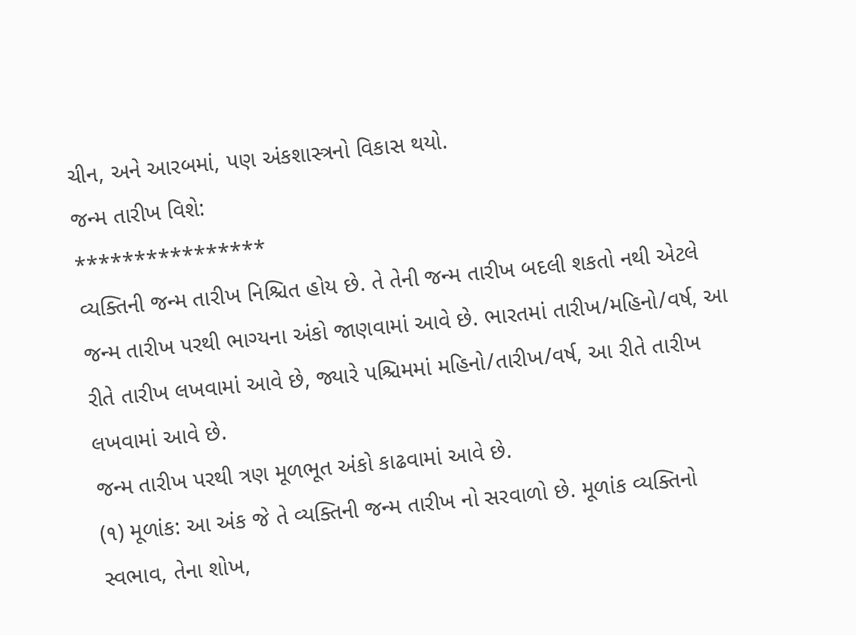ચીન, અને આરબમાં, પણ અંકશાસ્ત્રનો વિકાસ થયો.
જન્મ તારીખ વિશે:
****************
વ્યક્તિની જન્મ તારીખ નિશ્ચિત હોય છે. તે તેની જન્મ તારીખ બદલી શકતો નથી એટલે જન્મ તારીખ પરથી ભાગ્યના અંકો જાણવામાં આવે છે. ભારતમાં તારીખ/મહિનો/વર્ષ, આ રીતે તારીખ લખવામાં આવે છે, જ્યારે પશ્ચિમમાં મહિનો/તારીખ/વર્ષ, આ રીતે તારીખ લખવામાં આવે છે.
જન્મ તારીખ પરથી ત્રણ મૂળભૂત અંકો કાઢવામાં આવે છે.
(૧) મૂળાંક: આ અંક જે તે વ્યક્તિની જન્મ તારીખ નો સરવાળો છે. મૂળાંક વ્યક્તિનો સ્વભાવ, તેના શોખ,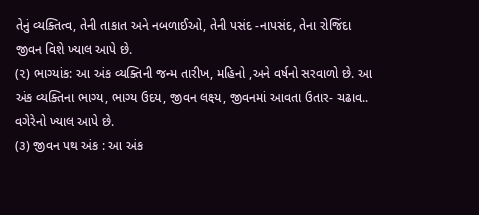તેનું વ્યક્તિત્વ, તેની તાકાત અને નબળાઈઓ, તેની પસંદ -નાપસંદ, તેના રોજિંદા જીવન વિશે ખ્યાલ આપે છે.
(૨) ભાગ્યાંક: આ અંક વ્યક્તિની જન્મ તારીખ, મહિનો ,અને વર્ષનો સરવાળો છે. આ અંક વ્યક્તિના ભાગ્ય, ભાગ્ય ઉદય, જીવન લક્ષ્ય, જીવનમાં આવતા ઉતાર- ચઢાવ.. વગેરેનો ખ્યાલ આપે છે.
(૩) જીવન પથ અંક : આ અંક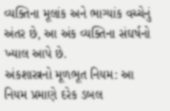વ્યક્તિના મૂલાંક અને ભાગ્યાંક વચ્ચેનું અંતર છે, આ અંક વ્યક્તિના સંઘર્ષનો ખ્યાલ આપે છે.
અંકશાસ્ત્રનો મૂળભૂત નિયમ: આ નિયમ પ્રમાણે દરેક ડબલ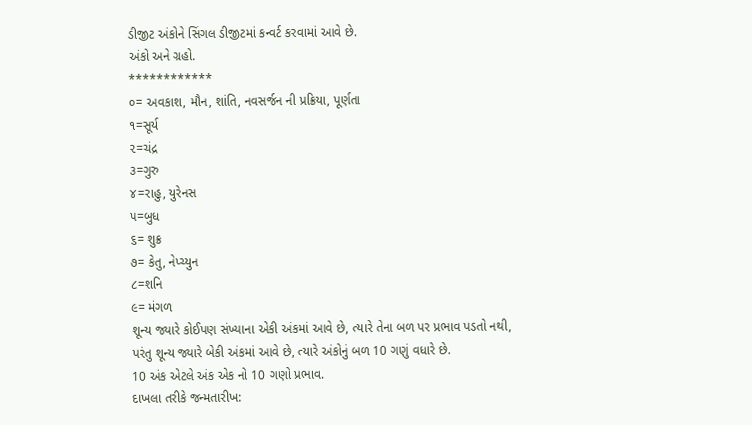ડીજીટ અંકોને સિંગલ ડીજીટમાં કન્વર્ટ કરવામાં આવે છે.
અંકો અને ગ્રહો.
************
૦= અવકાશ, મૌન, શાંતિ, નવસર્જન ની પ્રક્રિયા, પૂર્ણતા
૧=સૂર્ય
૨=ચંદ્ર
૩=ગુરુ
૪=રાહુ, યુરેનસ
૫=બુધ
૬= શુક્ર
૭= કેતુ, નેપ્ચ્યુન
૮=શનિ
૯= મંગળ
શૂન્ય જ્યારે કોઈપણ સંખ્યાના એકી અંકમાં આવે છે, ત્યારે તેના બળ પર પ્રભાવ પડતો નથી, પરંતુ શૂન્ય જ્યારે બેકી અંકમાં આવે છે, ત્યારે અંકોનું બળ 10 ગણું વધારે છે.
10 અંક એટલે અંક એક નો 10 ગણો પ્રભાવ.
દાખલા તરીકે જન્મતારીખ: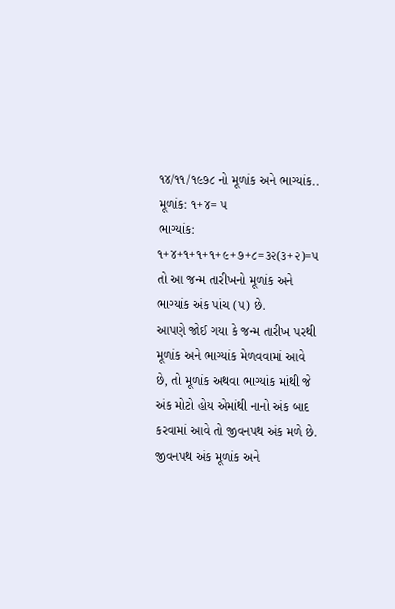૧૪/૧૧/૧૯૭૮ નો મૂળાંક અને ભાગ્યાંક..
મૂળાંક: ૧+૪= ૫
ભાગ્યાંક: ૧+૪+૧+૧+૧+૯+૭+૮=૩૨(૩+૨)=૫
તો આ જન્મ તારીખનો મૂળાંક અને ભાગ્યાંક અંક પાંચ (૫) છે.
આપણે જોઈ ગયા કે જન્મ તારીખ પરથી મૂળાંક અને ભાગ્યાંક મેળવવામાં આવે છે, તો મૂળાંક અથવા ભાગ્યાંક માંથી જે અંક મોટો હોય એમાંથી નાનો અંક બાદ કરવામાં આવે તો જીવનપથ અંક મળે છે.
જીવનપથ અંક મૂળાંક અને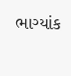ભાગ્યાંક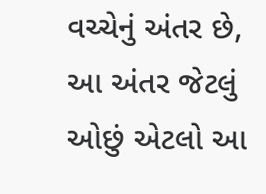વચ્ચેનું અંતર છે, આ અંતર જેટલું ઓછું એટલો આ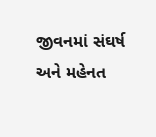જીવનમાં સંઘર્ષ અને મહેનત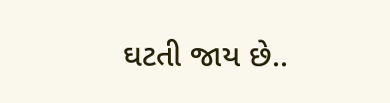ઘટતી જાય છે..